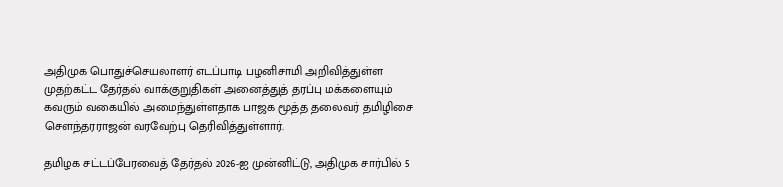அதிமுக பொதுச்செயலாளர் எடப்பாடி பழனிசாமி அறிவித்துள்ள முதற்கட்ட தேர்தல் வாக்குறுதிகள் அனைத்துத் தரப்பு மக்களையும் கவரும் வகையில் அமைந்துள்ளதாக பாஜக மூத்த தலைவர் தமிழிசை சௌந்தரராஜன் வரவேற்பு தெரிவித்துள்ளார்.

தமிழக சட்டப்பேரவைத் தேர்தல் 2026-ஐ முன்னிட்டு, அதிமுக சார்பில் 5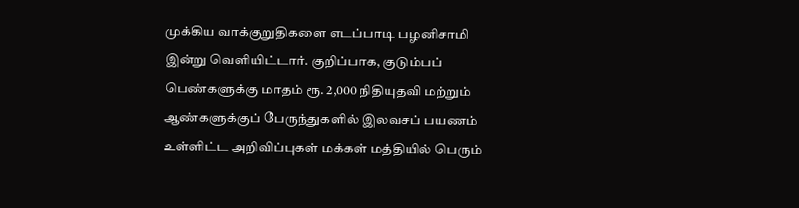முக்கிய வாக்குறுதிகளை எடப்பாடி பழனிசாமி இன்று வெளியிட்டார். குறிப்பாக, குடும்பப் பெண்களுக்கு மாதம் ரூ. 2,000 நிதியுதவி மற்றும் ஆண்களுக்குப் பேருந்துகளில் இலவசப் பயணம் உள்ளிட்ட அறிவிப்புகள் மக்கள் மத்தியில் பெரும்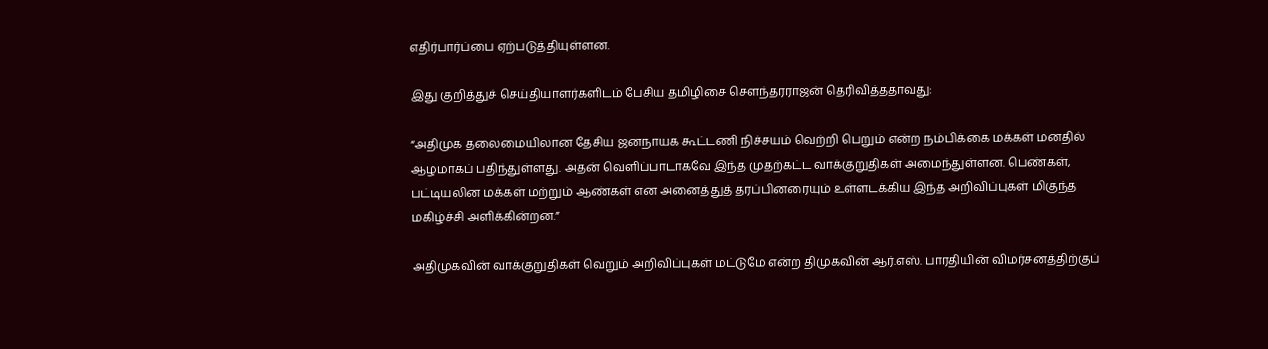எதிர்பார்ப்பை ஏற்படுத்தியுள்ளன.

இது குறித்துச் செய்தியாளர்களிடம் பேசிய தமிழிசை சௌந்தரராஜன் தெரிவித்ததாவது:

“அதிமுக தலைமையிலான தேசிய ஜனநாயக கூட்டணி நிச்சயம் வெற்றி பெறும் என்ற நம்பிக்கை மக்கள் மனதில் ஆழமாகப் பதிந்துள்ளது. அதன் வெளிப்பாடாகவே இந்த முதற்கட்ட வாக்குறுதிகள் அமைந்துள்ளன. பெண்கள், பட்டியலின மக்கள் மற்றும் ஆண்கள் என அனைத்துத் தரப்பினரையும் உள்ளடக்கிய இந்த அறிவிப்புகள் மிகுந்த மகிழ்ச்சி அளிக்கின்றன.”

அதிமுகவின் வாக்குறுதிகள் வெறும் அறிவிப்புகள் மட்டுமே என்ற திமுகவின் ஆர்.எஸ். பாரதியின் விமர்சனத்திற்குப்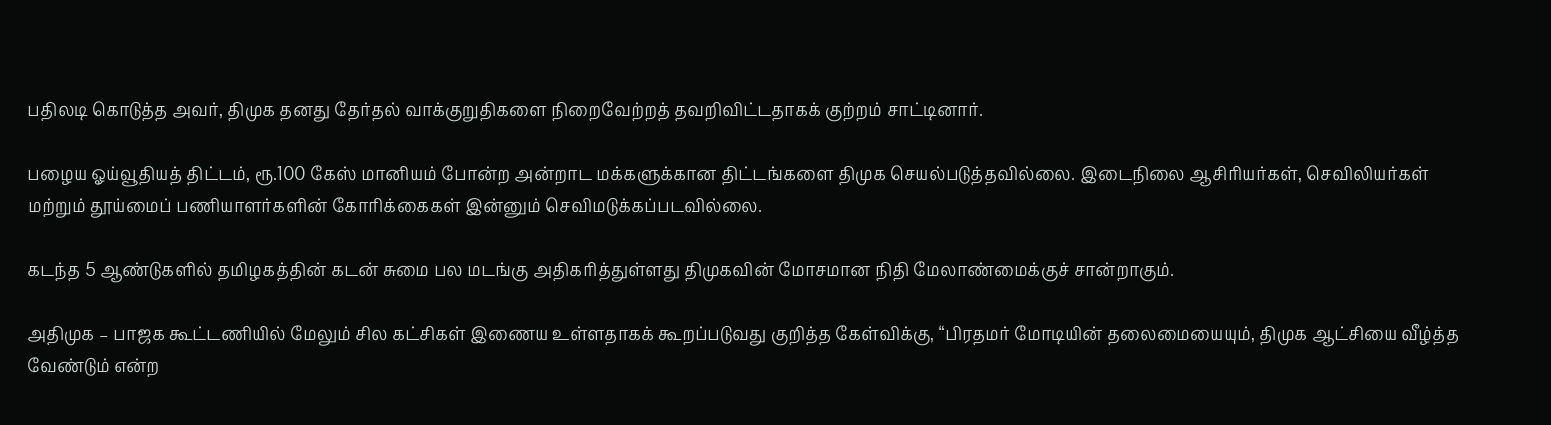பதிலடி கொடுத்த அவர், திமுக தனது தேர்தல் வாக்குறுதிகளை நிறைவேற்றத் தவறிவிட்டதாகக் குற்றம் சாட்டினார்.

பழைய ஓய்வூதியத் திட்டம், ரூ.100 கேஸ் மானியம் போன்ற அன்றாட மக்களுக்கான திட்டங்களை திமுக செயல்படுத்தவில்லை. இடைநிலை ஆசிரியர்கள், செவிலியர்கள் மற்றும் தூய்மைப் பணியாளர்களின் கோரிக்கைகள் இன்னும் செவிமடுக்கப்படவில்லை.

கடந்த 5 ஆண்டுகளில் தமிழகத்தின் கடன் சுமை பல மடங்கு அதிகரித்துள்ளது திமுகவின் மோசமான நிதி மேலாண்மைக்குச் சான்றாகும்.

அதிமுக – பாஜக கூட்டணியில் மேலும் சில கட்சிகள் இணைய உள்ளதாகக் கூறப்படுவது குறித்த கேள்விக்கு, “பிரதமர் மோடியின் தலைமையையும், திமுக ஆட்சியை வீழ்த்த வேண்டும் என்ற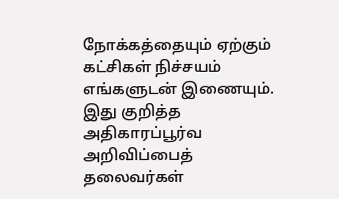நோக்கத்தையும் ஏற்கும் கட்சிகள் நிச்சயம் எங்களுடன் இணையும். இது குறித்த அதிகாரப்பூர்வ அறிவிப்பைத் தலைவர்கள்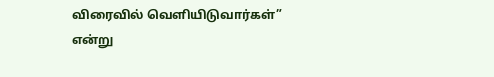விரைவில் வெளியிடுவார்கள்” என்று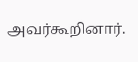அவர்கூறினார்.